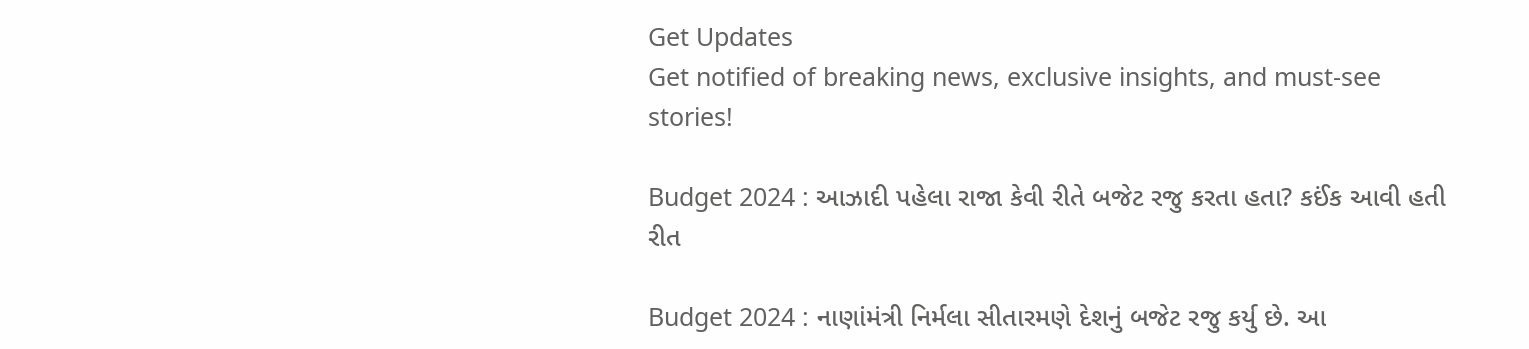Get Updates
Get notified of breaking news, exclusive insights, and must-see stories!

Budget 2024 : આઝાદી પહેલા રાજા કેવી રીતે બજેટ રજુ કરતા હતા? કઈંક આવી હતી રીત

Budget 2024 : નાણાંમંત્રી નિર્મલા સીતારમણે દેશનું બજેટ રજુ કર્યુ છે. આ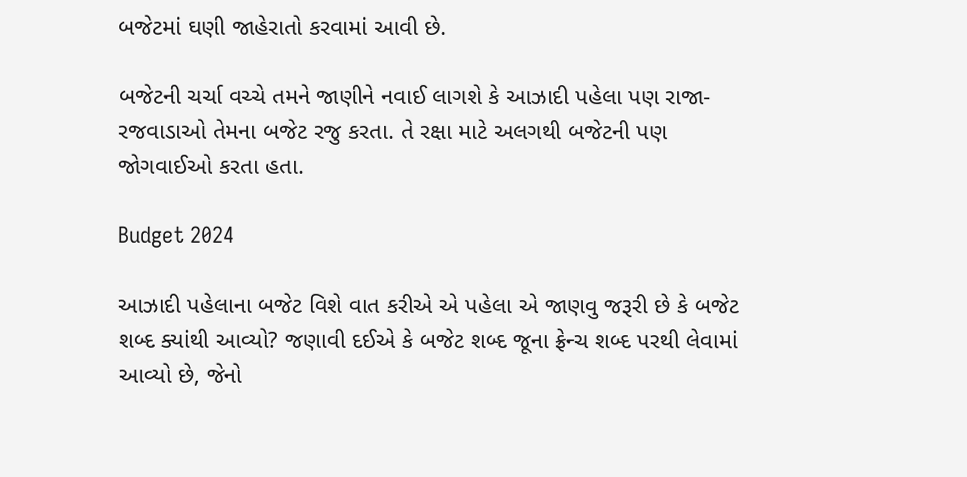બજેટમાં ઘણી જાહેરાતો કરવામાં આવી છે.

બજેટની ચર્ચા વચ્ચે તમને જાણીને નવાઈ લાગશે કે આઝાદી પહેલા પણ રાજા-રજવાડાઓ તેમના બજેટ રજુ કરતા. તે રક્ષા માટે અલગથી બજેટની પણ જોગવાઈઓ કરતા હતા.

Budget 2024

આઝાદી પહેલાના બજેટ વિશે વાત કરીએ એ પહેલા એ જાણવુ જરૂરી છે કે બજેટ શબ્દ ક્યાંથી આવ્યો? જણાવી દઈએ કે બજેટ શબ્દ જૂના ફ્રેન્ચ શબ્દ પરથી લેવામાં આવ્યો છે, જેનો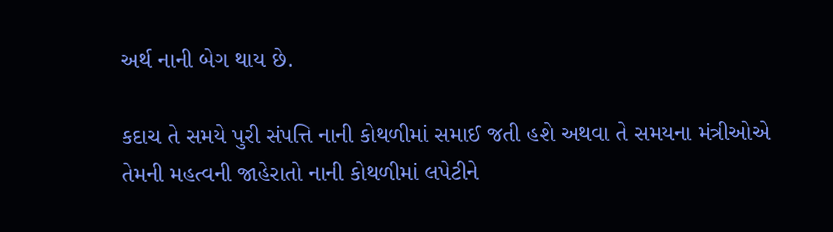અર્થ નાની બેગ થાય છે.

કદાચ તે સમયે પુરી સંપત્તિ નાની કોથળીમાં સમાઈ જતી હશે અથવા તે સમયના મંત્રીઓએ તેમની મહત્વની જાહેરાતો નાની કોથળીમાં લપેટીને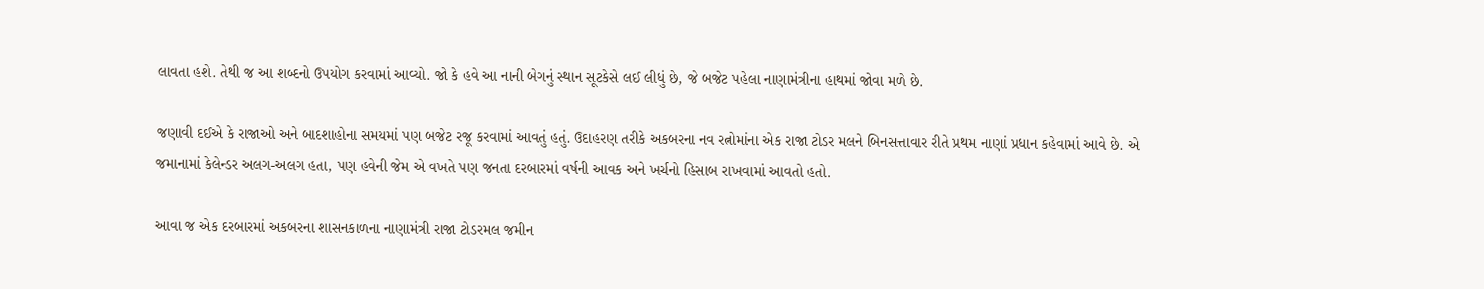લાવતા હશે. તેથી જ આ શબ્દનો ઉપયોગ કરવામાં આવ્યો. જો કે હવે આ નાની બેગનું સ્થાન સૂટકેસે લઈ લીધું છે, જે બજેટ પહેલા નાણામંત્રીના હાથમાં જોવા મળે છે.

જણાવી દઈએ કે રાજાઓ અને બાદશાહોના સમયમાં પણ બજેટ રજૂ કરવામાં આવતું હતું. ઉદાહરણ તરીકે અકબરના નવ રત્નોમાંના એક રાજા ટોડર મલને બિનસત્તાવાર રીતે પ્રથમ નાણાં પ્રધાન કહેવામાં આવે છે. એ જમાનામાં કેલેન્ડર અલગ-અલગ હતા, પણ હવેની જેમ એ વખતે પણ જનતા દરબારમાં વર્ષની આવક અને ખર્ચનો હિસાબ રાખવામાં આવતો હતો.

આવા જ એક દરબારમાં અકબરના શાસનકાળના નાણામંત્રી રાજા ટોડરમલ જમીન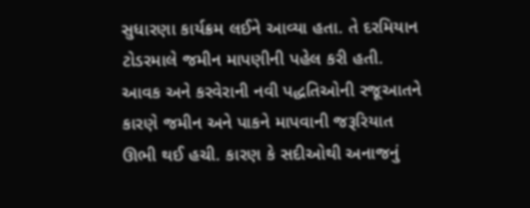સુધારણા કાર્યક્રમ લઈને આવ્યા હતા. તે દરમિયાન ટોડરમાલે જમીન માપણીની પહેલ કરી હતી. આવક અને કરવેરાની નવી પદ્ધતિઓની રજૂઆતને કારણે જમીન અને પાકને માપવાની જરૂરિયાત ઊભી થઈ હચી. કારણ કે સદીઓથી અનાજનું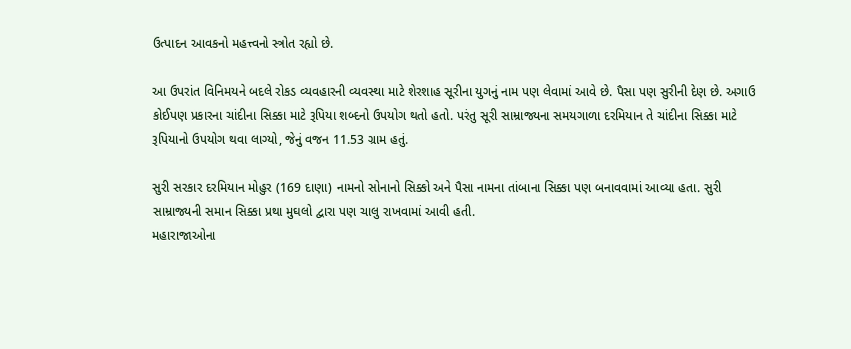ઉત્પાદન આવકનો મહત્ત્વનો સ્ત્રોત રહ્યો છે.

આ ઉપરાંત વિનિમયને બદલે રોકડ વ્યવહારની વ્યવસ્થા માટે શેરશાહ સૂરીના યુગનું નામ પણ લેવામાં આવે છે. પૈસા પણ સુરીની દેણ છે. અગાઉ કોઈપણ પ્રકારના ચાંદીના સિક્કા માટે રૂપિયા શબ્દનો ઉપયોગ થતો હતો. પરંતુ સૂરી સામ્રાજ્યના સમયગાળા દરમિયાન તે ચાંદીના સિક્કા માટે રૂપિયાનો ઉપયોગ થવા લાગ્યો, જેનું વજન 11.53 ગ્રામ હતું.

સુરી સરકાર દરમિયાન મોહુર (169 દાણા) નામનો સોનાનો સિક્કો અને પૈસા નામના તાંબાના સિક્કા પણ બનાવવામાં આવ્યા હતા. સુરી સામ્રાજ્યની સમાન સિક્કા પ્રથા મુઘલો દ્વારા પણ ચાલુ રાખવામાં આવી હતી.
મહારાજાઓના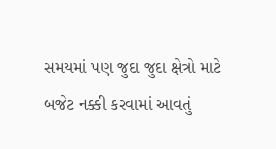સમયમાં પણ જુદા જુદા ક્ષેત્રો માટે બજેટ નક્કી કરવામાં આવતું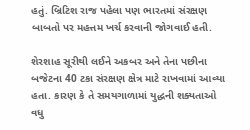હતું. બ્રિટિશ રાજ પહેલા પણ ભારતમાં સંરક્ષણ બાબતો પર મહત્તમ ખર્ચ કરવાની જોગવાઈ હતી.

શેરશાહ સૂરીથી લઈને અકબર અને તેના પછીના બજેટના 40 ટકા સંરક્ષણ ક્ષેત્ર માટે રાખવામાં આવ્યા હતા. કારણ કે તે સમયગાળામાં યુદ્ધની શક્યતાઓ વધુ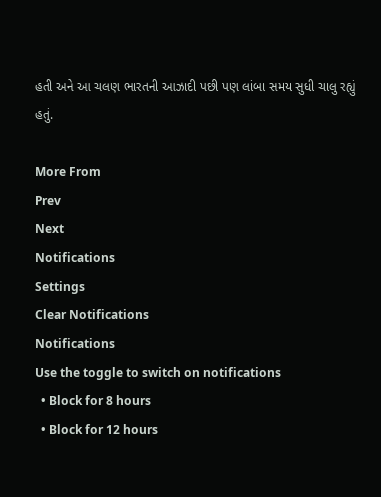હતી અને આ ચલણ ભારતની આઝાદી પછી પણ લાંબા સમય સુધી ચાલુ રહ્યું હતું.

More From
Prev
Next
Notifications
Settings
Clear Notifications
Notifications
Use the toggle to switch on notifications
  • Block for 8 hours
  • Block for 12 hours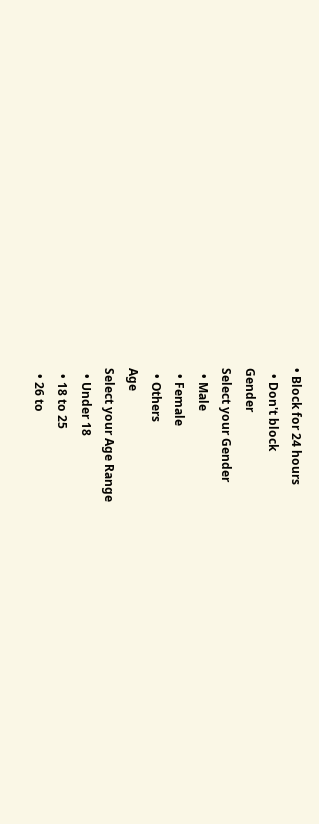• Block for 24 hours
  • Don't block
Gender
Select your Gender
  • Male
  • Female
  • Others
Age
Select your Age Range
  • Under 18
  • 18 to 25
  • 26 to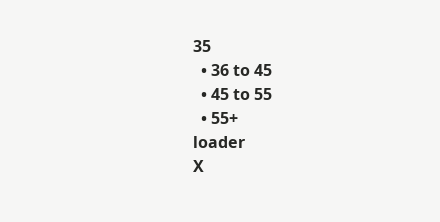35
  • 36 to 45
  • 45 to 55
  • 55+
loader
X